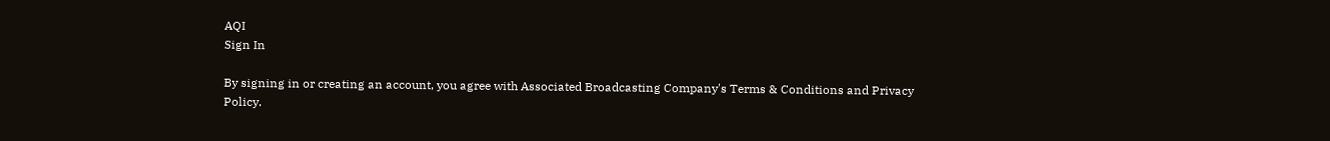AQI
Sign In

By signing in or creating an account, you agree with Associated Broadcasting Company's Terms & Conditions and Privacy Policy.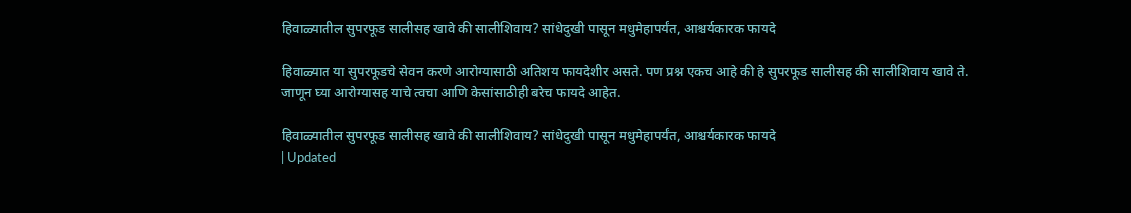हिवाळ्यातील सुपरफूड सालीसह खावे की सालीशिवाय? सांधेदुखी पासून मधुमेहापर्यंत, आश्चर्यकारक फायदे

हिवाळ्यात या सुपरफूडचे सेवन करणे आरोग्यासाठी अतिशय फायदेशीर असते. पण प्रश्न एकच आहे की हे सुपरफूड सालीसह की सालीशिवाय खावे ते. जाणून घ्या आरोग्यासह याचे त्वचा आणि केसांसाठीही बरेच फायदे आहेत.

हिवाळ्यातील सुपरफूड सालीसह खावे की सालीशिवाय? सांधेदुखी पासून मधुमेहापर्यंत, आश्चर्यकारक फायदे
| Updated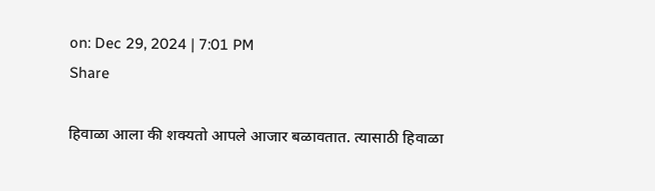on: Dec 29, 2024 | 7:01 PM
Share

हिवाळा आला की शक्यतो आपले आजार बळावतात. त्यासाठी हिवाळा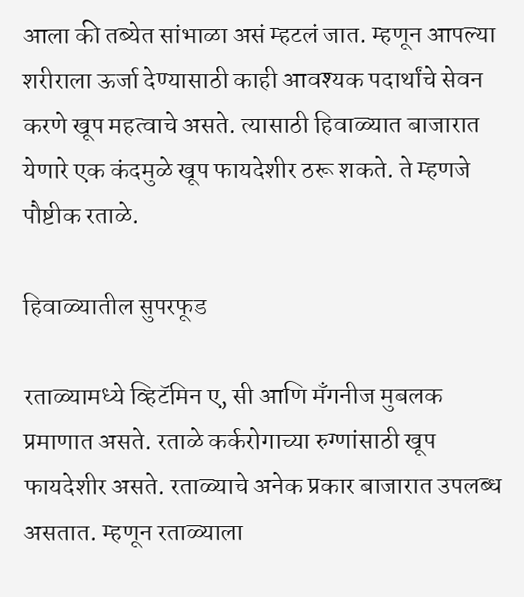आला की तब्येत सांभाळा असं म्हटलं जात. म्हणून आपल्या शरीराला ऊर्जा देण्यासाठी काही आवश्यक पदार्थांचे सेवन करणे खूप महत्वाचे असते. त्यासाठी हिवाळ्यात बाजारात येणारे एक कंदमुळे खूप फायदेशीर ठरू शकते. ते म्हणजे पौष्टीक रताळे.

हिवाळ्यातील सुपरफूड

रताळ्यामध्ये व्हिटॅमिन ए, सी आणि मँगनीज मुबलक प्रमाणात असते. रताळे कर्करोगाच्या रुग्णांसाठी खूप फायदेशीर असते. रताळ्याचे अनेक प्रकार बाजारात उपलब्ध असतात. म्हणून रताळ्याला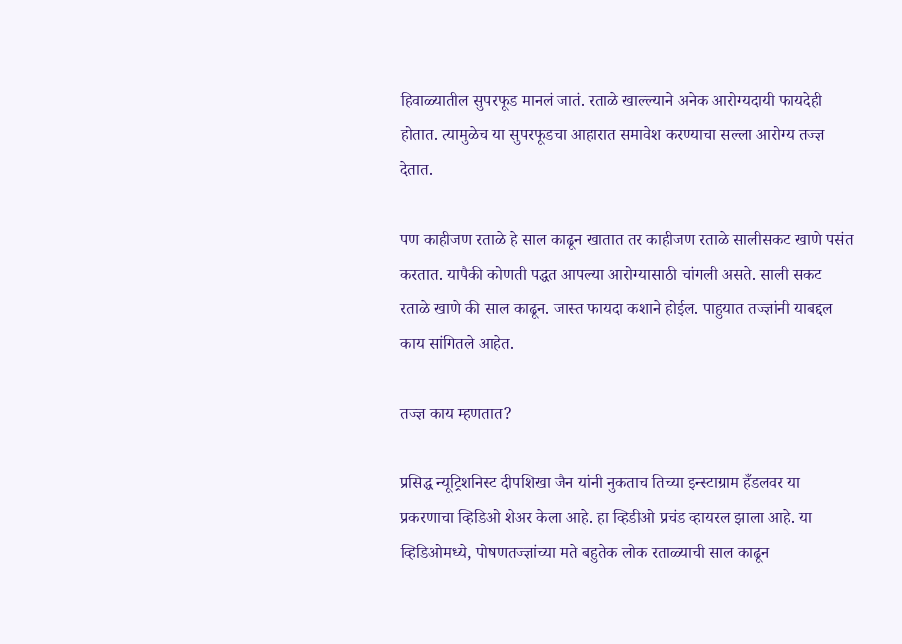हिवाळ्यातील सुपरफूड मानलं जातं. रताळे खाल्ल्याने अनेक आरोग्यदायी फायदेही होतात. त्यामुळेच या सुपरफूडचा आहारात समावेश करण्याचा सल्ला आरोग्य तज्ज्ञ देतात.

पण काहीजण रताळे हे साल काढून खातात तर काहीजण रताळे सालीसकट खाणे पसंत करतात. यापैकी कोणती पद्धत आपल्या आरोग्यासाठी चांगली असते. साली सकट रताळे खाणे की साल काढून. जास्त फायदा कशाने होईल. पाहुयात तज्ज्ञांनी याबद्दल काय सांगितले आहेत.

तज्ज्ञ काय म्हणतात?

प्रसिद्ध न्यूट्रिशनिस्ट दीपशिखा जैन यांनी नुकताच तिच्या इन्स्टाग्राम हँडलवर या प्रकरणाचा व्हिडिओ शेअर केला आहे. हा व्हिडीओ प्रचंड व्हायरल झाला आहे. या व्हिडिओमध्ये, पोषणतज्ज्ञांच्या मते बहुतेक लोक रताळ्याची साल काढून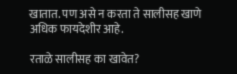खातात. पण असे न करता ते सालीसह खाणे अधिक फायदेशीर आहे.

रताळे सालीसह का खावेत?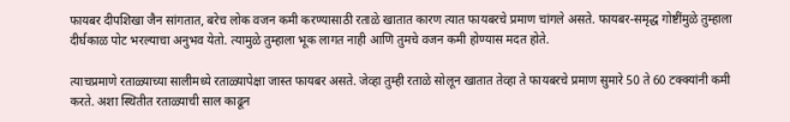फायबर दीपशिखा जैन सांगतात, बरेच लोक वजन कमी करण्यासाठी रताळे खातात कारण त्यात फायबरचे प्रमाण चांगले असते. फायबर-समृद्ध गोष्टींमुळे तुम्हाला दीर्घकाळ पोट भरल्याचा अनुभव येतो. त्यामुळे तुम्हाला भूक लागत नाही आणि तुमचे वजन कमी होण्यास मदत होते.

त्याचप्रमाणे रताळ्याच्या सालीमध्ये रताळ्यापेक्षा जास्त फायबर असते. जेव्हा तुम्ही रताळे सोलून खातात तेव्हा ते फायबरचे प्रमाण सुमारे 50 ते 60 टक्क्यांनी कमी करते. अशा स्थितीत रताळ्याची साल काढून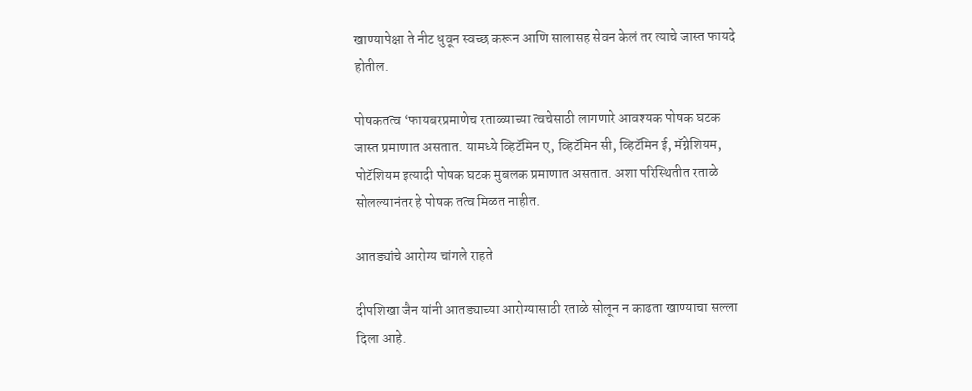खाण्यापेक्षा ते नीट धुवून स्वच्छ करून आणि सालासह सेवन केलं तर त्याचे जास्त फायदे होतील.

पोषकतत्व ‘फायबरप्रमाणेच रताळ्याच्या त्वचेसाठी लागणारे आवश्यक पोषक घटक जास्त प्रमाणात असतात. यामध्ये व्हिटॅमिन ए, व्हिटॅमिन सी, व्हिटॅमिन ई, मॅग्नेशियम, पोटॅशियम इत्यादी पोषक घटक मुबलक प्रमाणात असतात. अशा परिस्थितीत रताळे सोलल्यानंतर हे पोषक तत्व मिळत नाहीत.

आतड्यांचे आरोग्य चांगले राहते

दीपशिखा जैन यांनी आतड्याच्या आरोग्यासाठी रताळे सोलून न काढता खाण्याचा सल्ला दिला आहे.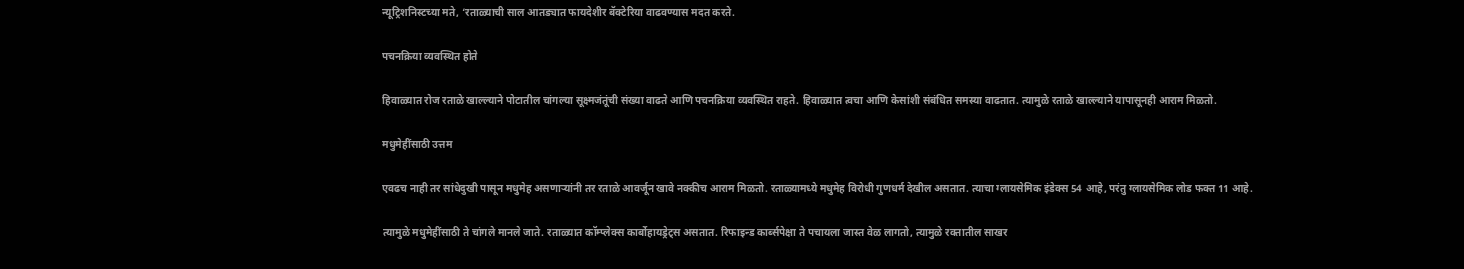न्यूट्रिशनिस्टच्या मते, ‘रताळ्याची साल आतड्यात फायदेशीर बॅक्टेरिया वाढवण्यास मदत करते.

पचनक्रिया व्यवस्थित होते

हिवाळ्यात रोज रताळे खाल्ल्याने पोटातील चांगल्या सूक्ष्मजंतूंची संख्या वाढते आणि पचनक्रिया व्यवस्थित राहते. हिवाळ्यात त्वचा आणि केसांशी संबंधित समस्या वाढतात. त्यामुळे रताळे खाल्ल्याने यापासूनही आराम मिळतो.

मधुमेहींसाठी उत्तम

एवढच नाही तर सांधेदुखी पासून मधुमेह असणाऱ्यांनी तर रताळे आवर्जून खावे नक्कीच आराम मिळतो. रताळ्यामध्ये मधुमेह विरोधी गुणधर्म देखील असतात. त्याचा ग्लायसेमिक इंडेक्स 54 आहे, परंतु ग्लायसेमिक लोड फक्त 11 आहे.

त्यामुळे मधुमेहींसाठी ते चांगले मानले जाते. रताळ्यात कॉम्प्लेक्स कार्बोहायड्रेट्स असतात. रिफाइन्ड कार्ब्सपेक्षा ते पचायला जास्त वेळ लागतो, त्यामुळे रक्तातील साखर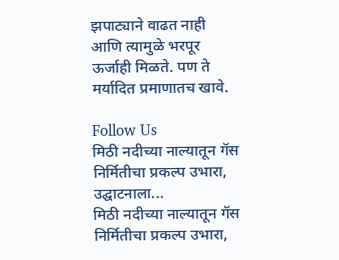झपाट्याने वाढत नाही आणि त्यामुळे भरपूर ऊर्जाही मिळते. पण ते मर्यादित प्रमाणातच खावे.

Follow Us
मिठी नदीच्या नाल्यातून गॅस निर्मितीचा प्रकल्प उभारा, उद्घाटनाला...
मिठी नदीच्या नाल्यातून गॅस निर्मितीचा प्रकल्प उभारा,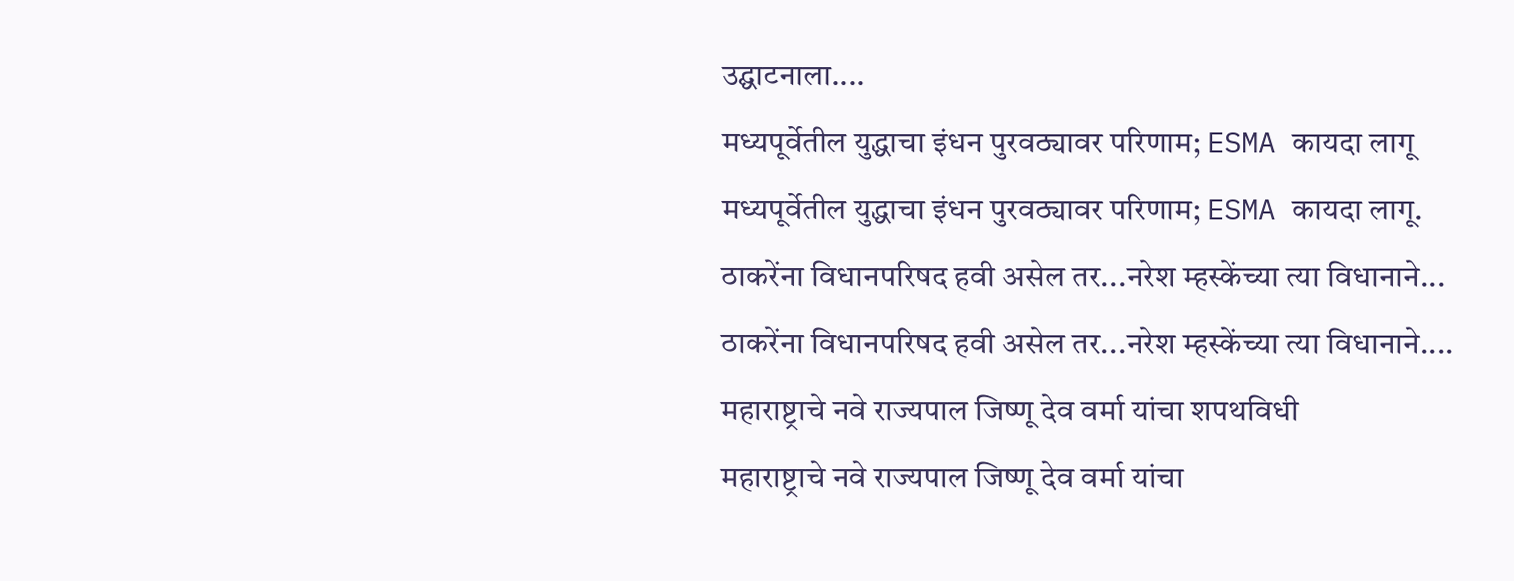उद्घाटनाला....
मध्यपूर्वेतील युद्धाचा इंधन पुरवठ्यावर परिणाम; ESMA कायदा लागू
मध्यपूर्वेतील युद्धाचा इंधन पुरवठ्यावर परिणाम; ESMA कायदा लागू.
ठाकरेंना विधानपरिषद हवी असेल तर...नरेश म्हस्केंच्या त्या विधानाने...
ठाकरेंना विधानपरिषद हवी असेल तर...नरेश म्हस्केंच्या त्या विधानाने....
महाराष्ट्राचे नवे राज्यपाल जिष्णू देव वर्मा यांचा शपथविधी
महाराष्ट्राचे नवे राज्यपाल जिष्णू देव वर्मा यांचा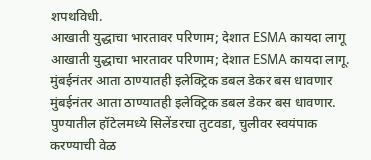शपथविधी.
आखाती युद्धाचा भारतावर परिणाम; देशात ESMA कायदा लागू
आखाती युद्धाचा भारतावर परिणाम; देशात ESMA कायदा लागू.
मुंबईनंतर आता ठाण्यातही इलेक्ट्रिक डबल डेकर बस धावणार
मुंबईनंतर आता ठाण्यातही इलेक्ट्रिक डबल डेकर बस धावणार.
पुण्यातील हॉटेलमध्ये सिलेंडरचा तुटवडा, चुलीवर स्वयंपाक करण्याची वेळ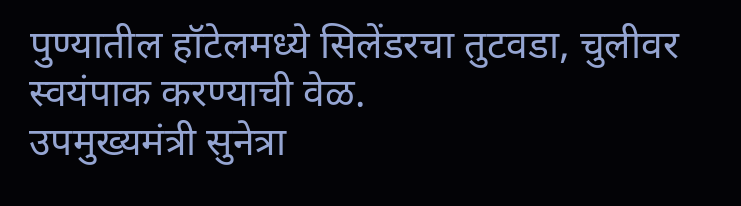पुण्यातील हॉटेलमध्ये सिलेंडरचा तुटवडा, चुलीवर स्वयंपाक करण्याची वेळ.
उपमुख्यमंत्री सुनेत्रा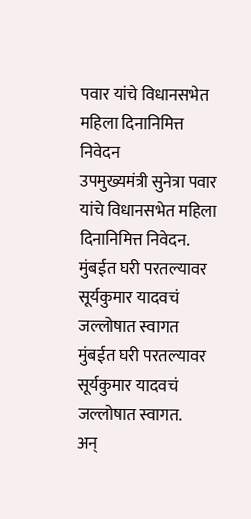पवार यांचे विधानसभेत महिला दिनानिमित्त निवेदन
उपमुख्यमंत्री सुनेत्रा पवार यांचे विधानसभेत महिला दिनानिमित्त निवेदन.
मुंबईत घरी परतल्यावर सूर्यकुमार यादवचं जल्लोषात स्वागत
मुंबईत घरी परतल्यावर सूर्यकुमार यादवचं जल्लोषात स्वागत.
अन्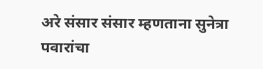अरे संसार संसार म्हणताना सुनेत्रा पवारांचा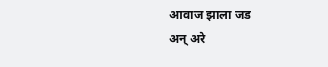आवाज झाला जड
अन् अरे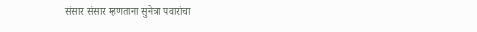संसार संसार म्हणताना सुनेत्रा पवारांचा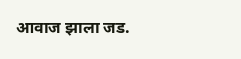आवाज झाला जड.